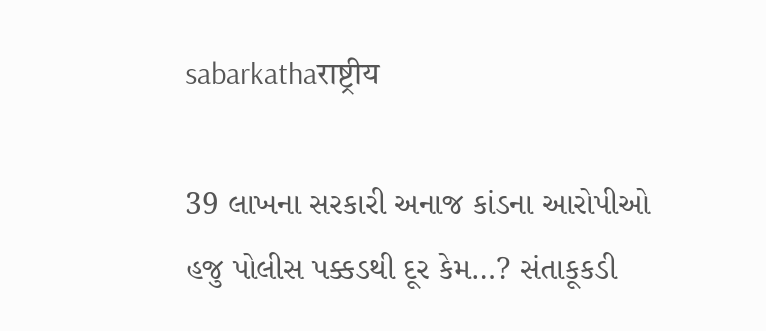sabarkathaराष्ट्रीय

39 લાખના સરકારી અનાજ કાંડના આરોપીઓ હજુ પોલીસ પક્કડથી દૂર કેમ…? સંતાકૂકડી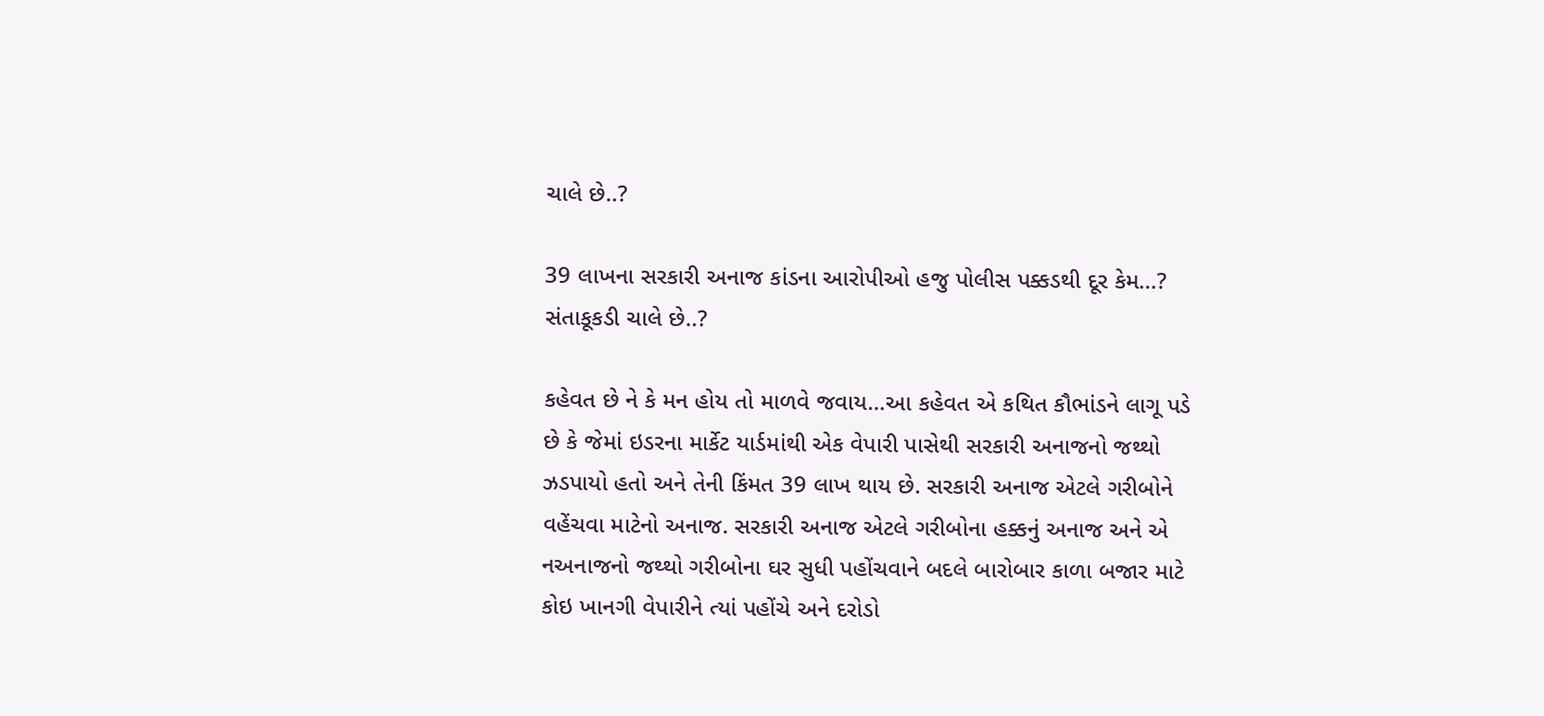ચાલે છે..?

39 લાખના સરકારી અનાજ કાંડના આરોપીઓ હજુ પોલીસ પક્કડથી દૂર કેમ...? સંતાકૂકડી ચાલે છે..?

કહેવત છે ને કે મન હોય તો માળવે જવાય…આ કહેવત એ કથિત કૌભાંડને લાગૂ પડે છે કે જેમાં ઇડરના માર્કેટ યાર્ડમાંથી એક વેપારી પાસેથી સરકારી અનાજનો જથ્થો ઝડપાયો હતો અને તેની કિંમત 39 લાખ થાય છે. સરકારી અનાજ એટલે ગરીબોને વહેંચવા માટેનો અનાજ. સરકારી અનાજ એટલે ગરીબોના હક્કનું અનાજ અને એ નઅનાજનો જથ્થો ગરીબોના ઘર સુધી પહોંચવાને બદલે બારોબાર કાળા બજાર માટે કોઇ ખાનગી વેપારીને ત્યાં પહોંચે અને દરોડો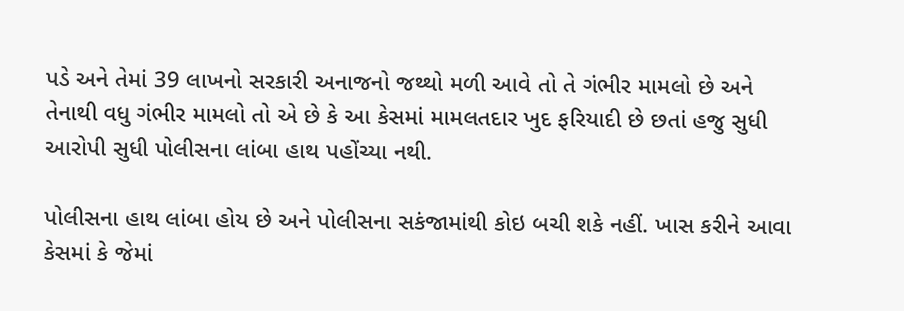પડે અને તેમાં 39 લાખનો સરકારી અનાજનો જથ્થો મળી આવે તો તે ગંભીર મામલો છે અને તેનાથી વધુ ગંભીર મામલો તો એ છે કે આ કેસમાં મામલતદાર ખુદ ફરિયાદી છે છતાં હજુ સુધી આરોપી સુધી પોલીસના લાંબા હાથ પહોંચ્યા નથી.

પોલીસના હાથ લાંબા હોય છે અને પોલીસના સકંજામાંથી કોઇ બચી શકે નહીં. ખાસ કરીને આવા કેસમાં કે જેમાં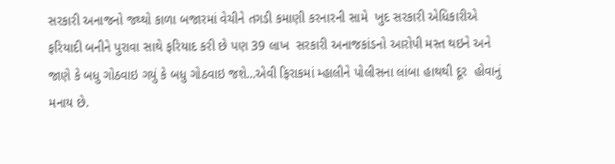સરકારી અનાજનો જથ્થો કાળા બજારમાં વેચીને તગડી કમાણી કરનારની સામે  ખુદ સરકારી એધિકારીએ  ફરિયાદી બનીને પુરાવા સાથે ફરિયાદ કરી છે પણ 39 લાખ  સરકારી અનાજકાંડનો આરોપી મસ્ત થઇને અને જાણે કે બધુ ગોઠવાઇ ગયું કે બધુ ગોઠવાઇ જશે…એવી ફિરાકમાં મ્હાલીને પોલીસના લાંબા હાથથી દૂર  હોવાનું મનાય છે.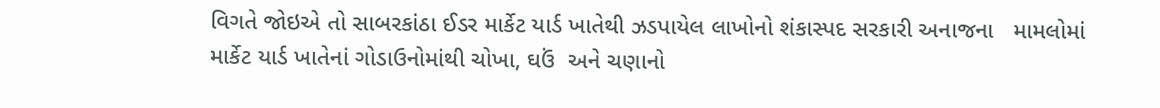વિગતે જોઇએ તો સાબરકાંઠા ઈડર માર્કેટ યાર્ડ ખાતેથી ઝડપાયેલ લાખોનો શંકાસ્પદ સરકારી અનાજના   મામલોમાં માર્કેટ યાર્ડ ખાતેનાં ગોડાઉનોમાંથી ચોખા, ઘઉં  અને ચણાનો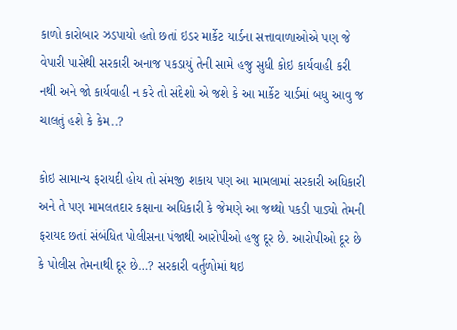કાળો કારોબાર ઝડપાયો હતો છતાં ઇડર માર્કેટ યાર્ડના સત્તાવાળાઓએ પણ જે વેપારી પાસેથી સરકારી અનાજ પકડાયું તેની સામે હજુ સુધી કોઇ કાર્યવાહી કરી નથી અને જો કાર્યવાહી ન કરે તો સંદેશો એ જશે કે આ માર્કેટ યાર્ડમાં બધુ આવુ જ ચાલતું હશે કે કેમ..?

કોઇ સામાન્ય ફરાયદી હોય તો સંમજી શકાય પણ આ મામલામાં સરકારી અધિકારી અને તે પણ મામલતદાર કક્ષાના અધિકારી કે જેમણે આ જથ્થો પકડી પાડ્યો તેમની ફરાયદ છતાં સંબંધિત પોલીસના પંજાથી આરોપીઓ હજુ દૂર છે. આરોપીઓ દૂર છે કે પોલીસ તેમનાથી દૂર છે…? સરકારી વર્તુળોમાં થઇ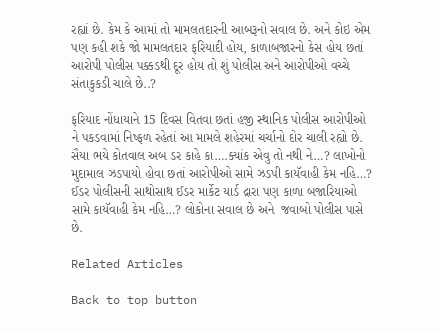રહ્યાં છે. કેમ કે આમાં તો મામલતદારની આબરૂનો સવાલ છે. અને કોઇ એમ પણ કહી શકે જો મામલતદાર ફરિયાદી હોય, કાળાબજારનો કેસ હોય છતાં આરોપી પોલીસ પક્કડથી દૂર હોય તો શું પોલીસ અને આરોપીઓ વચ્ચે સંતાકુકડી ચાલે છે..?

ફરિયાદ નોંધાયાને 15 દિવસ વિતવા છતાં હજી સ્થાનિક પોલીસ આરોપીઓ ને પકડવામાં નિષ્ફળ રહેતાં આ મામલે શહેરમાં ચર્ચાનો દોર ચાલી રહ્યો છે. સૈયા ભયે કોતવાલ અબ ડર કાહે કા….ક્યાંક એવુ તો નથી ને…? લાખોનો મુદામાલ ઝડપાયો હોવા છતાં આરોપીઓ સામે ઝડપી કાયૅવાહી કેમ નહિ…? ઈડર પોલીસની સાથોસાથ ઈડર માર્કેટ યાર્ડ દ્રારા પણ કાળા બજારિયાઓ સામે કાયૅવાહી કેમ નહિ…? લોકોના સવાલ છે અને  જવાબો પોલીસ પાસે છે.

Related Articles

Back to top button